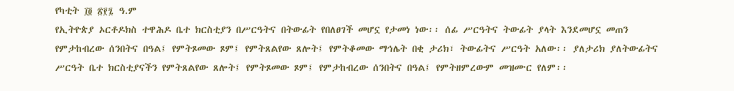የካቲት ፲፬ ፳፻፯ ዓ.ም
የኢትዮጵያ ኦርቶዶክስ ተዋሕዶ ቤተ ክርስቲያን በሥርዓትና በትውፊት የበለፀገች መሆኗ የታመነ ነው፡፡ ሰፊ ሥርዓትና ትውፊት ያላት እንደመሆኗ መጠን የምታከብረው ሰንበትና በዓል፤ የምትጾመው ጾም፤ የምትጸልየው ጸሎት፤ የምትቆመው ማኅሌት በቂ ታሪክ፣ ትውፊትና ሥርዓት አለው፡፡ ያለታሪክ ያለትውፊትና ሥርዓት ቤተ ክርስቲያናችን የምትጸልየው ጸሎት፤ የምትጾመው ጾም፤ የምታከብረው ሰንበትና በዓል፤ የምትዘምረውም መዝሙር የለም፡፡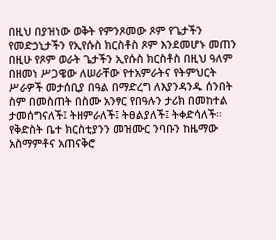በዚህ በያዝነው ወቅት የምንጾመው ጾም የጌታችን የመድኃኒታችን የኢየሱስ ክርስቶስ ጾም እንደመሆኑ መጠን በዚሁ የጾም ወራት ጌታችን ኢየሱስ ክርስቶስ በዚህ ዓለም በዘመነ ሥጋዌው ለሠራቸው የተአምራትና የትምህርት ሥራዎች መታሰቢያ በዓል በማድረግ ለእያንዳንዱ ሰንበት ስም በመስጠት በስሙ አንፃር የበዓሉን ታሪክ በመከተል ታመሰግናለች፤ ትዘምራለች፤ ትፀልያለች፤ ትቀድሳለች፡፡
የቅድስት ቤተ ክርስቲያንን መዝሙር ንባቡን ከዜማው አስማምቶና አጠናቅሮ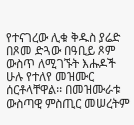የተናገረው ሊቁ ቅዱስ ያሬድ በጾመ ድጓው በዓቢይ ጾም ውስጥ ለሚገኙት እሑዶች ሁሉ የተለየ መዝሙር ሰርቶላቸዋል፡፡ በመዝሙራቱ ውስጣዊ ምስጢር መሠረትም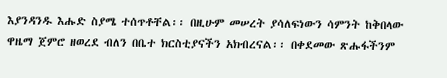እያንዳንዱ እሑድ ስያሜ ተሰጥቶቸል፡፡ በዚሁም መሠረት ያሳለፍነውን ሳምንት ከቅበላው ዋዜማ ጀምሮ ዘወረደ ብለን በቤተ ክርስቲያናችን አክብረናል፡፡ በቀደመው ጽሑፋችንም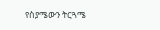የስያሜውን ትርጓሜ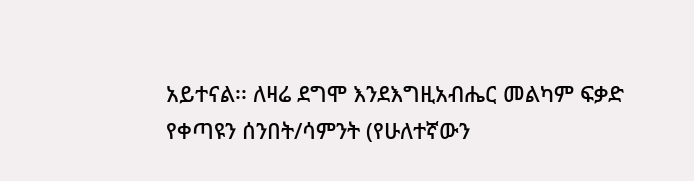አይተናል፡፡ ለዛሬ ደግሞ እንደእግዚአብሔር መልካም ፍቃድ የቀጣዩን ሰንበት/ሳምንት (የሁለተኛውን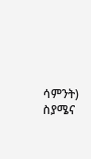ሳምንት) ስያሜና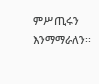ምሥጢሩን እንማማራለን፡፡